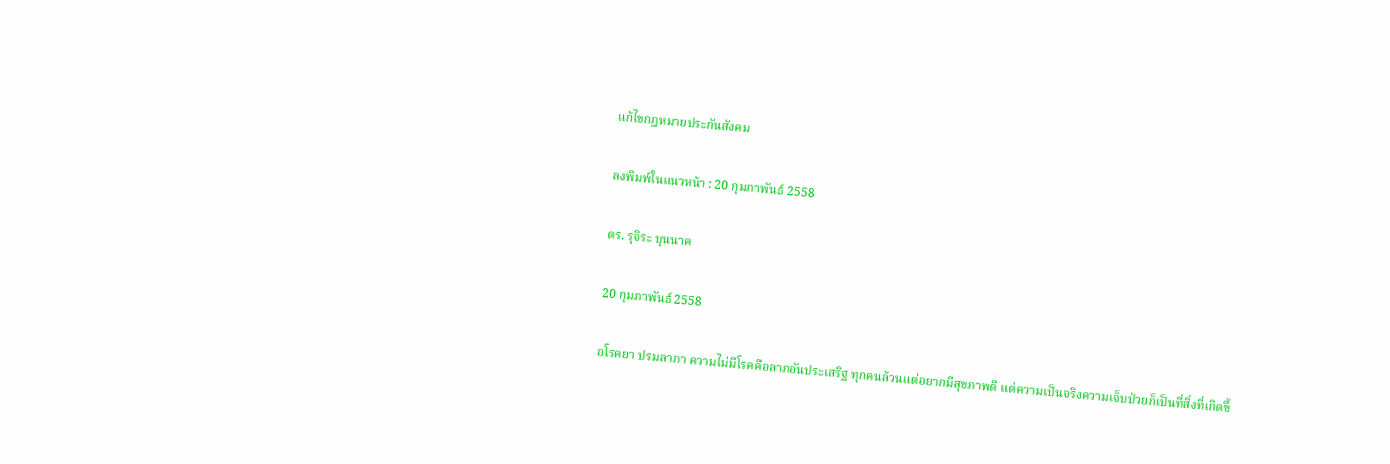แก้ไขกฎหมายประกันสังคม

ลงพิมพ์ในแนวหน้า : 20 กุมภาพันธ์ 2558

ดร. รุจิระ บุนนาค

20 กุมภาพันธ์ 2558

อโรคยา ปรมลาภา ความไม่มีโรคคือลาภอันประเสริฐ ทุกคนล้วนแต่อยากมีสุขภาพดี แต่ความเป็นจริงความเจ็บป่วยก็เป็นที่สิ่งที่เกิดขึ้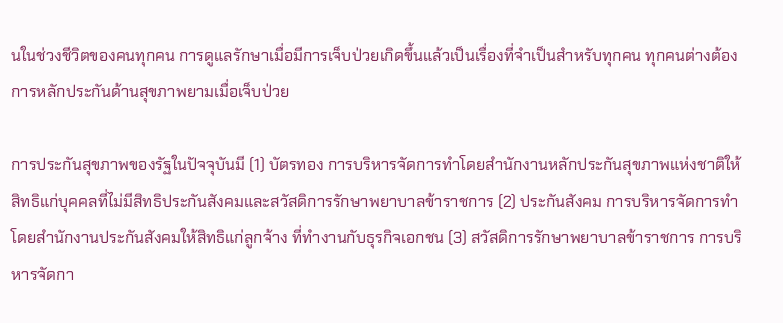นในช่วงชีวิตของคนทุกคน การดูแลรักษาเมื่อมีการเจ็บป่วยเกิดขึ้นแล้วเป็นเรื่องที่จำเป็นสำหรับทุกคน ทุกคนต่างต้องการหลักประกันด้านสุขภาพยามเมื่อเจ็บป่วย

การประกันสุขภาพของรัฐในปัจจุบันมี (1) บัตรทอง การบริหารจัดการทำโดยสำนักงานหลักประกันสุขภาพแห่งชาติให้สิทธิแก่บุคคลที่ไม่มีสิทธิประกันสังคมและสวัสดิการรักษาพยาบาลข้าราชการ (2) ประกันสังคม การบริหารจัดการทำโดยสำนักงานประกันสังคมให้สิทธิแก่ลูกจ้าง ที่ทำงานกับธุรกิจเอกชน (3) สวัสดิการรักษาพยาบาลข้าราชการ การบริหารจัดกา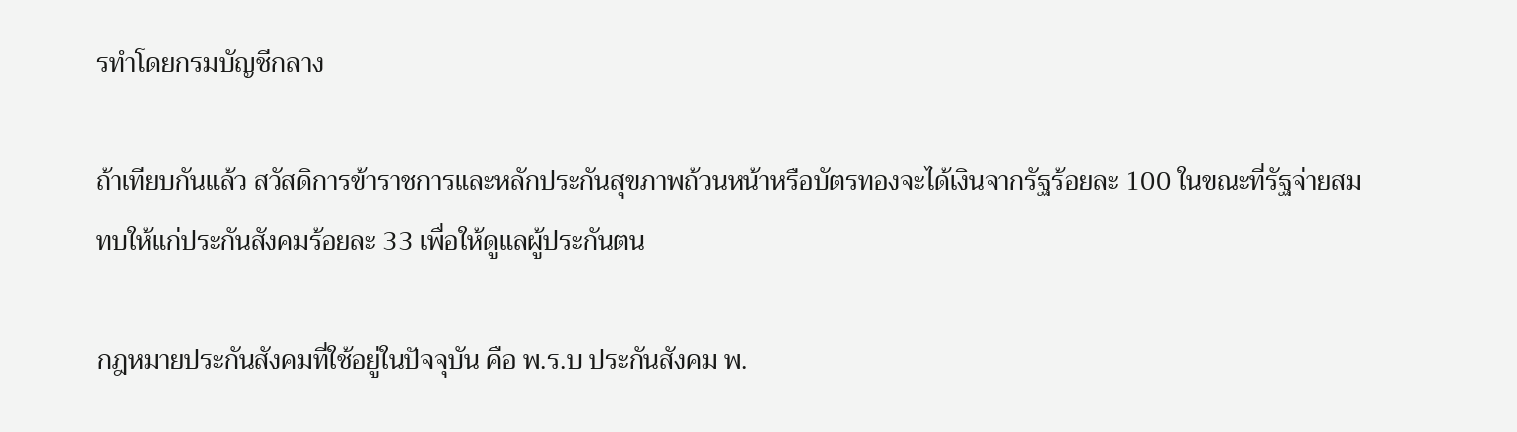รทำโดยกรมบัญชีกลาง

ถ้าเทียบกันแล้ว สวัสดิการข้าราชการและหลักประกันสุขภาพถ้วนหน้าหรือบัตรทองจะได้เงินจากรัฐร้อยละ 100 ในขณะที่รัฐจ่ายสมทบให้แก่ประกันสังคมร้อยละ 33 เพื่อให้ดูแลผู้ประกันตน

กฎหมายประกันสังคมที่ใช้อยู่ในปัจจุบัน คือ พ.ร.บ ประกันสังคม พ.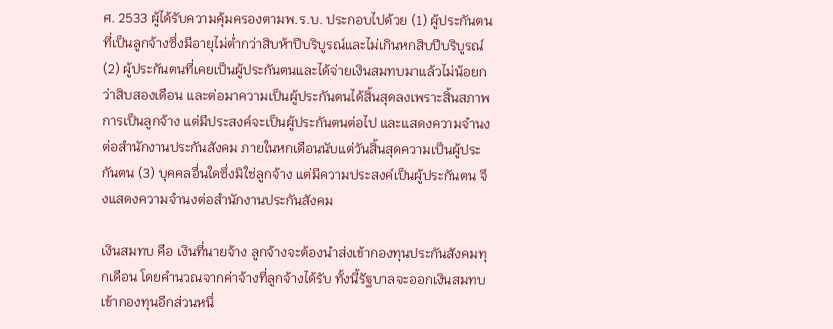ศ. 2533 ผู้ได้รับความคุ้มครองตามพ.ร.บ. ประกอบไปด้วย (1) ผู้ประกันตนที่เป็นลูกจ้างซึ่งมีอายุไม่ต่ำกว่าสิบห้าปีบริบูรณ์และไม่เกินหกสิบปีบริบูรณ์ (2) ผู้ประกันตนที่เคยเป็นผู้ประกันตนและได้จ่ายเงินสมทบมาแล้วไม่น้อยกว่าสิบสองเดือน และต่อมาความเป็นผู้ประกันตนได้สิ้นสุดลงเพราะสิ้นสภาพการเป็นลูกจ้าง แต่มีประสงค์จะเป็นผู้ประกันตนต่อไป และแสดงความจำนงต่อสำนักงานประกันสังคม ภายในหกเดือนนับแต่วันสิ้นสุดความเป็นผู้ประกันตน (3) บุคคลอื่นใดซึ่งมิใช่ลูกจ้าง แต่มีความประสงค์เป็นผู้ประกันตน จึงแสดงความจำนงต่อสำนักงานประกันสังคม

เงินสมทบ คือ เงินที่นายจ้าง ลูกจ้างจะต้องนำส่งเข้ากองทุนประกันสังคมทุกเดือน โดยคำนวณจากค่าจ้างที่ลูกจ้างได้รับ ทั้งนี้รัฐบาลจะออกเงินสมทบเข้ากองทุนอีกส่วนหนึ่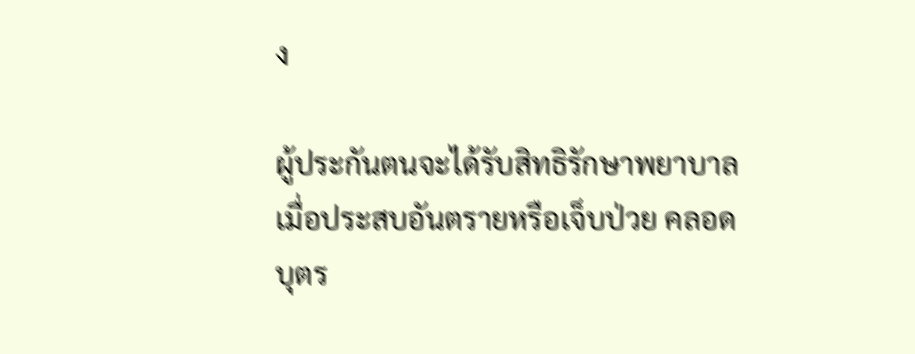ง

ผู้ประกันตนจะได้รับสิทธิรักษาพยาบาลเมื่อประสบอันตรายหรือเจ็บป่วย คลอดบุตร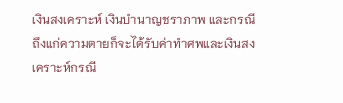เงินสงเคราะห์ เงินบํานาญชราภาพ และกรณีถึงแก่ความตายก็จะได้รับค่าทำศพและเงินสงเคราะห์กรณี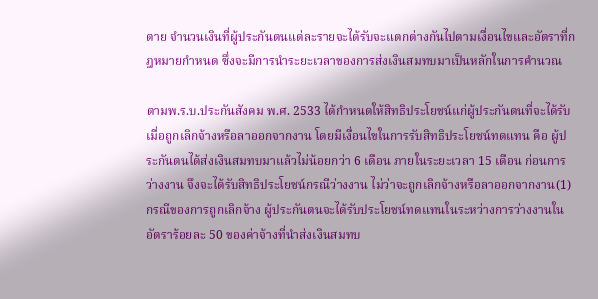ตาย จำนวนเงินที่ผู้ประกันตนแต่ละรายจะได้รับจะแตกต่างกันไปตามเงื่อนไขและอัตราที่กฎหมายกำหนด ซึ่งจะมีการนำระยะเวลาของการส่งเงินสมทบมาเป็นหลักในการคำนวณ

ตามพ.ร.บ.ประกันสังคม พ.ศ. 2533 ได้กำหนดให้สิทธิประโยชน์แก่ผู้ประกันตนที่จะได้รับเมื่อถูกเลิกจ้างหรือลาออกจากงาน โดยมีเงื่อนไขในการรับสิทธิประโยชน์ทดแทน คือ ผู้ประกันตนได้ส่งเงินสมทบมาแล้วไม่น้อยกว่า 6 เดือน ภายในระยะเวลา 15 เดือน ก่อนการว่างงาน จึงจะได้รับสิทธิประโยชน์กรณีว่างงาน ไม่ว่าจะถูกเลิกจ้างหรือลาออกจากงาน(1) กรณีของการถูกเลิกจ้าง ผู้ประกันตนจะได้รับประโยชน์ทดแทนในระหว่างการว่างงานในอัตราร้อยละ 50 ของค่าจ้างที่นำส่งเงินสมทบ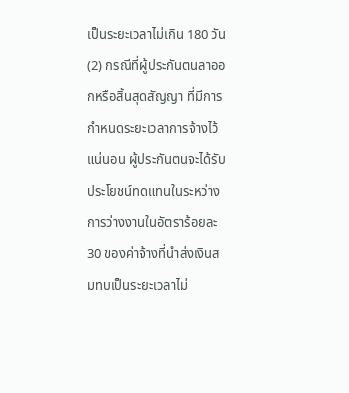เป็นระยะเวลาไม่เกิน 180 วัน (2) กรณีที่ผู้ประกันตนลาออกหรือสิ้นสุดสัญญา ที่มีการกำหนดระยะเวลาการจ้างไว้แน่นอน ผู้ประกันตนจะได้รับประโยชน์ทดแทนในระหว่างการว่างงานในอัตราร้อยละ 30 ของค่าจ้างที่นำส่งเงินสมทบเป็นระยะเวลาไม่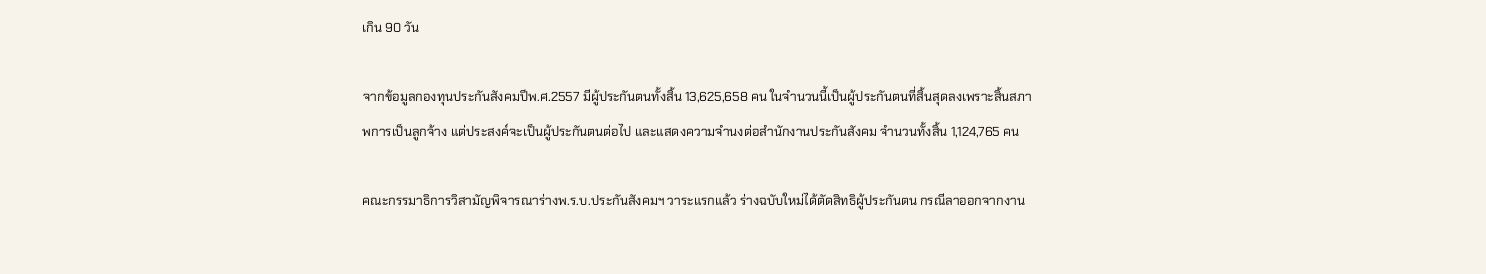เกิน 90 วัน

จากข้อมูลกองทุนประกันสังคมปีพ.ศ.2557 มีผู้ประกันตนทั้งสิ้น 13,625,658 คน ในจำนวนนี้เป็นผู้ประกันตนที่สิ้นสุดลงเพราะสิ้นสภาพการเป็นลูกจ้าง แต่ประสงค์จะเป็นผู้ประกันตนต่อไป และแสดงความจำนงต่อสำนักงานประกันสังคม จำนวนทั้งสิ้น 1,124,765 คน

คณะกรรมาธิการวิสามัญพิจารณาร่างพ.ร.บ.ประกันสังคมฯ วาระแรกแล้ว ร่างฉบับใหม่ได้ตัดสิทธิผู้ประกันตน กรณีลาออกจากงาน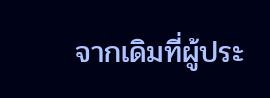จากเดิมที่ผู้ประ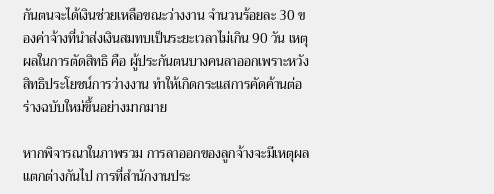กันตนจะได้เงินช่วยเหลือขณะว่างงาน จำนวนร้อยละ 30 ของค่าจ้างที่นำส่งเงินสมทบเป็นระยะเวลาไม่เกิน 90 วัน เหตุผลในการตัดสิทธิ คือ ผู้ประกันตนบางคนลาออกเพราะหวังสิทธิประโยชน์การว่างงาน ทำให้เกิดกระแสการคัดค้านต่อร่างฉบับใหม่ขึ้นอย่างมากมาย

หากพิจารณาในภาพรวม การลาออกของลูกจ้างจะมีเหตุผลแตกต่างกันไป การที่สำนักงานประ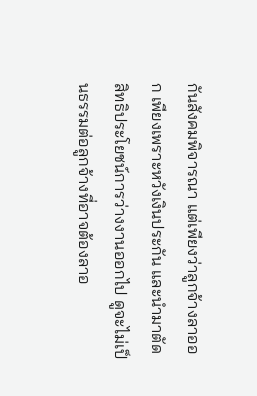กันสังคมพิจารณา แต่เพียงว่าลูกจ้างลาออก เพียงเพราะหวังเงินประกัน และนำมาตัดสิทธิประโยชน์การว่างงานออกไป ดูจะไม่เป็นธรรมต่อลูกจ้างที่อาจต้องลาอ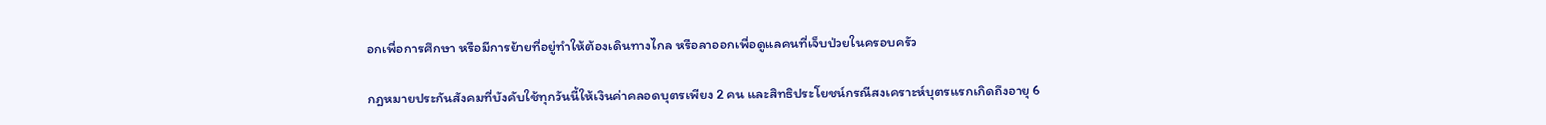อกเพื่อการศึกษา หรือมีการย้ายที่อยู่ทำให้ต้องเดินทางไกล หรือลาออกเพื่อดูแลคนที่เจ็บป่วยในครอบครัว

กฎหมายประกันสังคมที่บังคับใช้ทุกวันนี้ให้เงินค่าคลอดบุตรเพียง 2 คน และสิทธิประโยชน์กรณีสงเคราะห์บุตรแรกเกิดถึงอายุ 6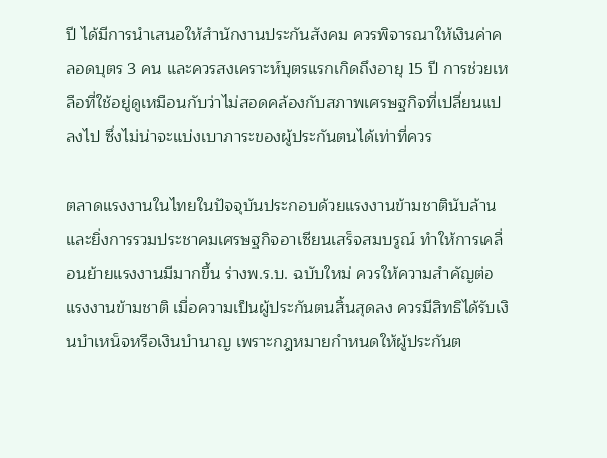ปี ได้มีการนำเสนอให้สำนักงานประกันสังคม ควรพิจารณาให้เงินค่าคลอดบุตร 3 คน และควรสงเคราะห์บุตรแรกเกิดถึงอายุ 15 ปี การช่วยเหลือที่ใช้อยู่ดูเหมือนกับว่าไม่สอดคล้องกับสภาพเศรษฐกิจที่เปลี่ยนแปลงไป ซึ่งไม่น่าจะแบ่งเบาภาระของผู้ประกันตนได้เท่าที่ควร

ตลาดแรงงานในไทยในปัจจุบันประกอบด้วยแรงงานข้ามชาตินับล้าน และยิ่งการรวมประชาคมเศรษฐกิจอาเซียนเสร็จสมบรูณ์ ทำให้การเคลื่อนย้ายแรงงานมีมากขึ้น ร่างพ.ร.บ. ฉบับใหม่ ควรให้ความสำคัญต่อแรงงานข้ามชาติ เมื่อความเป็นผู้ประกันตนสิ้นสุดลง ควรมีสิทธิได้รับเงินบำเหน็จหรือเงินบำนาญ เพราะกฎหมายกำหนดให้ผู้ประกันต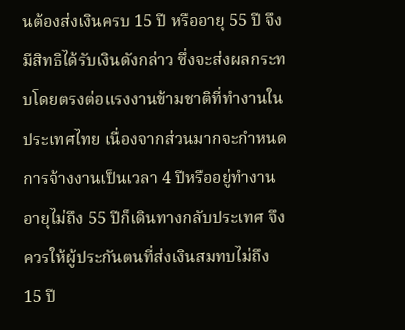นต้องส่งเงินครบ 15 ปี หรืออายุ 55 ปี จึงมีสิทธิได้รับเงินดังกล่าว ซึ่งจะส่งผลกระทบโดยตรงต่อแรงงานข้ามชาติที่ทำงานในประเทศไทย เนื่องจากส่วนมากจะกำหนดการจ้างงานเป็นเวลา 4 ปีหรืออยู่ทำงานอายุไม่ถึง 55 ปีก็เดินทางกลับประเทศ จึงควรให้ผู้ประกันตนที่ส่งเงินสมทบไม่ถึง 15 ปี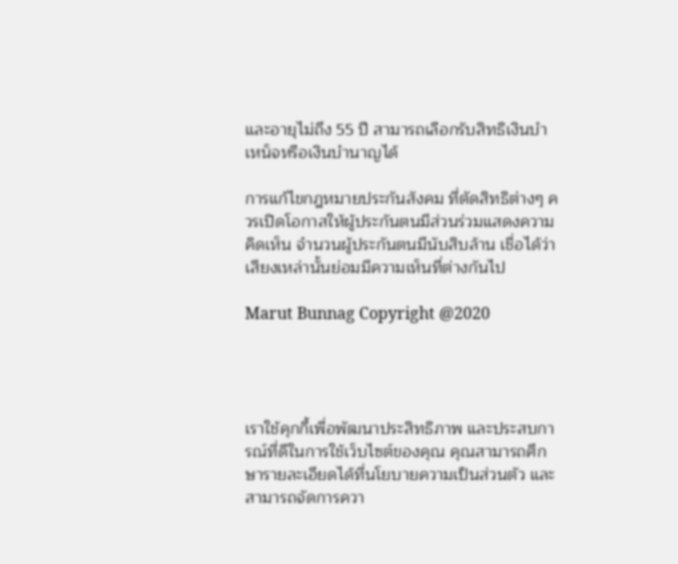และอายุไม่ถึง 55 ปี สามารถเลือกรับสิทธิเงินบำเหน็จหรือเงินบำนาญได้

การแก้ไขกฎหมายประกันสังคม ที่ตัดสิทธิต่างๆ ควรเปิดโอกาสให้ผู้ประกันตนมีส่วนร่วมแสดงความคิดเห็น จำนวนผู้ประกันตนมีนับสิบล้าน เชื่อได้ว่าเสียงเหล่านั้นย่อมมีความเห็นที่ต่างกันไป

Marut Bunnag Copyright @2020




เราใช้คุกกี้เพื่อพัฒนาประสิทธิภาพ และประสบการณ์ที่ดีในการใช้เว็บไซต์ของคุณ คุณสามารถศึกษารายละเอียดได้ที่นโยบายความเป็นส่วนตัว และสามารถจัดการควา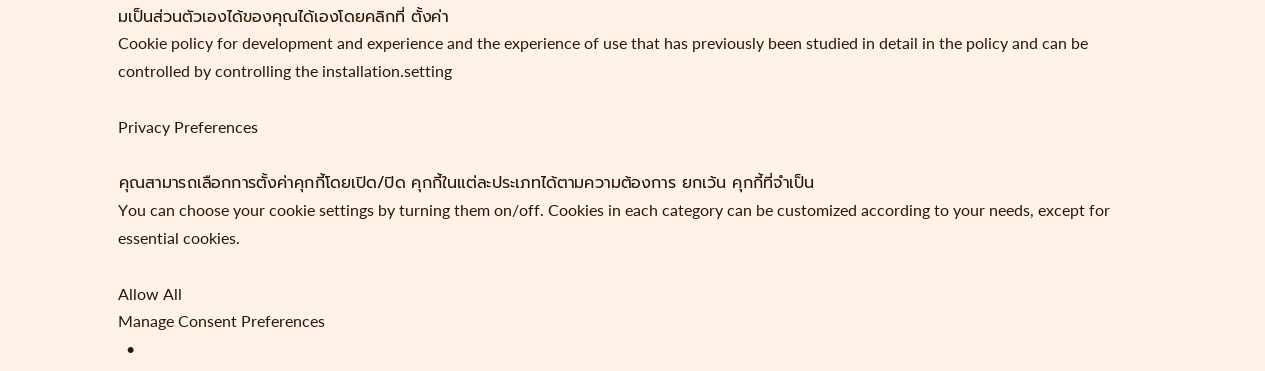มเป็นส่วนตัวเองได้ของคุณได้เองโดยคลิกที่ ตั้งค่า
Cookie policy for development and experience and the experience of use that has previously been studied in detail in the policy and can be controlled by controlling the installation.setting

Privacy Preferences

คุณสามารถเลือกการตั้งค่าคุกกี้โดยเปิด/ปิด คุกกี้ในแต่ละประเภทได้ตามความต้องการ ยกเว้น คุกกี้ที่จำเป็น
You can choose your cookie settings by turning them on/off. Cookies in each category can be customized according to your needs, except for essential cookies.

Allow All
Manage Consent Preferences
  •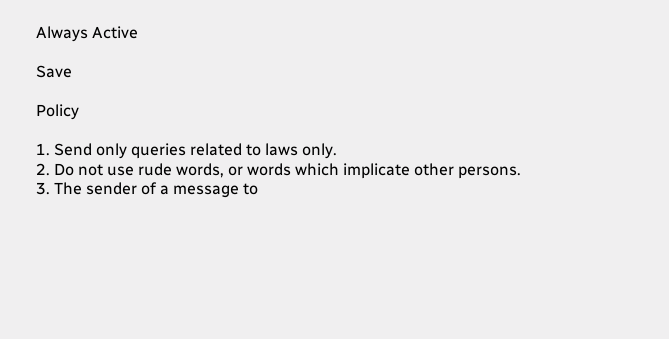Always Active

Save

Policy

1. Send only queries related to laws only.
2. Do not use rude words, or words which implicate other persons.
3. The sender of a message to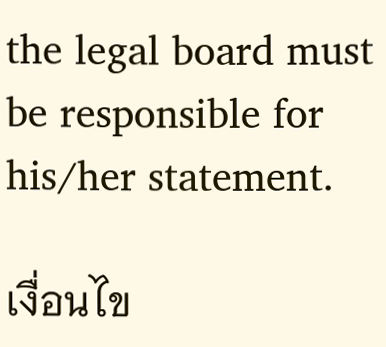the legal board must be responsible for his/her statement.

เงื่อนไข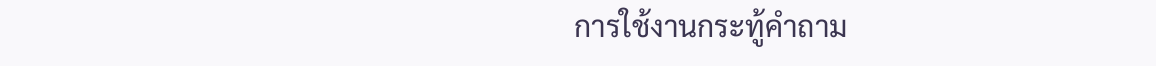การใช้งานกระทู้คำถาม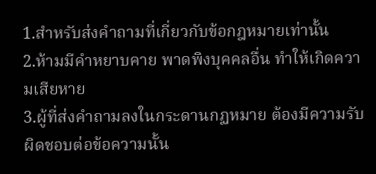1.สำหรับส่งคำถามที่เกี่ยวกับข้อกฎหมายเท่านั้น
2.ห้ามมีคำหยาบคาย พาดพิงบุคคลอื่น ทำให้เกิดความเสียหาย
3.ผู้ที่ส่งคำถามลงในกระดานกฏหมาย ต้องมีความรับผิดชอบต่อข้อความนั้น